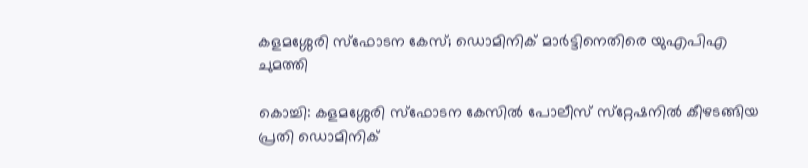കളമശ്ശേരി സ്ഫോടന കേസ്; ഡൊമിനിക് മാർട്ടിനെതിരെ യുഎപിഎ ചുമത്തി

കൊച്ചി: കളമശ്ശേരി സ്ഫോടന കേസിൽ പോലീസ് സ്‌റ്റേഷനിൽ കീഴടങ്ങിയ പ്രതി ഡൊമിനിക്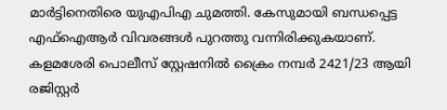മാർട്ടിനെതിരെ യുഎപിഎ ചുമത്തി. കേസുമായി ബന്ധപ്പെട്ട എഫ്‌ഐആർ വിവരങ്ങൾ പുറത്തു വന്നിരിക്കുകയാണ്. കളമശേരി പൊലീസ് സ്റ്റേഷനിൽ ക്രൈം നമ്പർ 2421/23 ആയി രജിസ്റ്റർ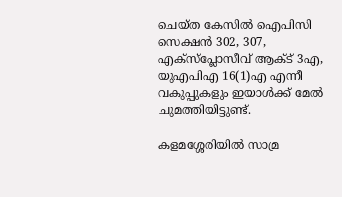ചെയ്ത കേസിൽ ഐപിസി സെക്ഷൻ 302, 307, എക്സ്പ്ലോസീവ് ആക്ട് 3എ, യുഎപിഎ 16(1)എ എന്നീ വകുപ്പുകളും ഇയാൾക്ക് മേൽ ചുമത്തിയിട്ടുണ്ട്.

കളമശ്ശേരിയിൽ സാമ്ര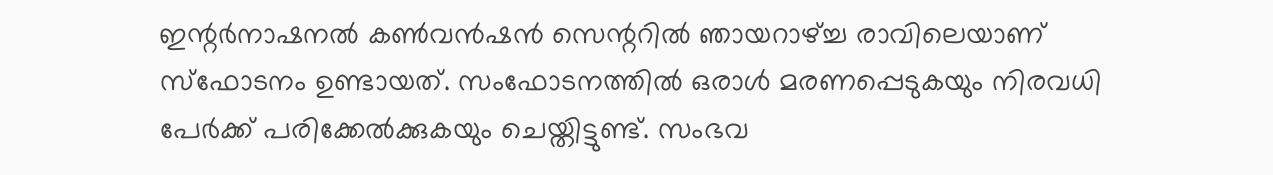ഇന്റർനാഷനൽ കൺവൻഷൻ സെന്ററിൽ ഞായറാഴ്ച്ച രാവിലെയാണ് സ്ഫോടനം ഉണ്ടായത്. സംഫോടനത്തിൽ ഒരാൾ മരണപ്പെടുകയും നിരവധി പേർക്ക് പരിക്കേൽക്കുകയും ചെയ്തിട്ടുണ്ട്. സംഭവ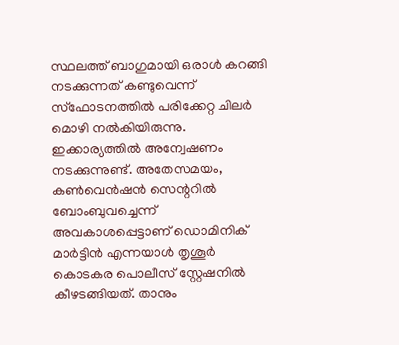സ്ഥലത്ത് ബാഗുമായി ഒരാൾ കറങ്ങി നടക്കുന്നത് കണ്ടുവെന്ന് സ്ഫോടനത്തിൽ പരിക്കേറ്റ ചിലർ മൊഴി നൽകിയിരുന്നു. ഇക്കാര്യത്തിൽ അന്വേഷണം നടക്കുന്നുണ്ട്. അതേസമയം, കൺവെൻഷൻ സെന്ററിൽ ബോംബുവച്ചെന്ന് അവകാശപ്പെട്ടാണ് ഡൊമിനിക് മാർട്ടിൻ എന്നയാൾ തൃശൂർ കൊടകര പൊലീസ് സ്റ്റേഷനിൽ കീഴടങ്ങിയത്. താനും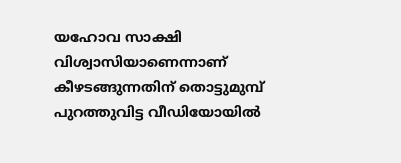യഹോവ സാക്ഷി വിശ്വാസിയാണെന്നാണ് കീഴടങ്ങുന്നതിന് തൊട്ടുമുമ്പ് പുറത്തുവിട്ട വീഡിയോയിൽ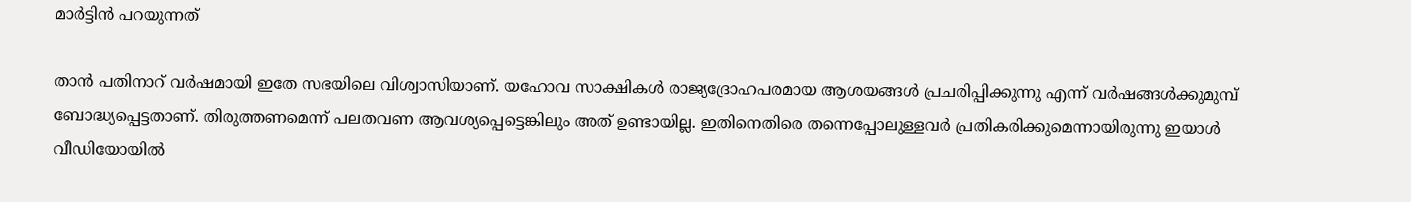മാർട്ടിൻ പറയുന്നത്

താൻ പതിനാറ് വർഷമായി ഇതേ സഭയിലെ വിശ്വാസിയാണ്. യഹോവ സാക്ഷികൾ രാജ്യദ്രോഹപരമായ ആശയങ്ങൾ പ്രചരിപ്പിക്കുന്നു എന്ന് വർഷങ്ങൾക്കുമുമ്പ് ബോദ്ധ്യപ്പെട്ടതാണ്. തിരുത്തണമെന്ന് പലതവണ ആവശ്യപ്പെട്ടെങ്കിലും അത് ഉണ്ടായില്ല. ഇതിനെതിരെ തന്നെപ്പോലുള്ളവർ പ്രതികരിക്കുമെന്നായിരുന്നു ഇയാൾ വീഡിയോയിൽ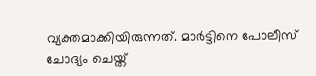വ്യക്തമാക്കിയിരുന്നത്. മാർട്ടിനെ പോലീസ് ചോദ്യം ചെയ്ത്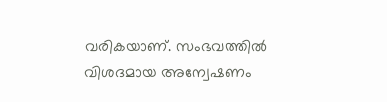വരികയാണ്. സംഭവത്തിൽ വിശദമായ അന്വേഷണം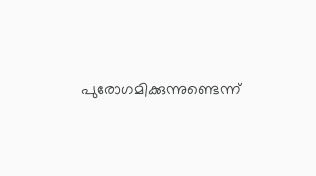പുരോഗമിക്കുന്നുണ്ടെന്ന്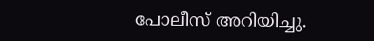പോലീസ് അറിയിച്ചു.